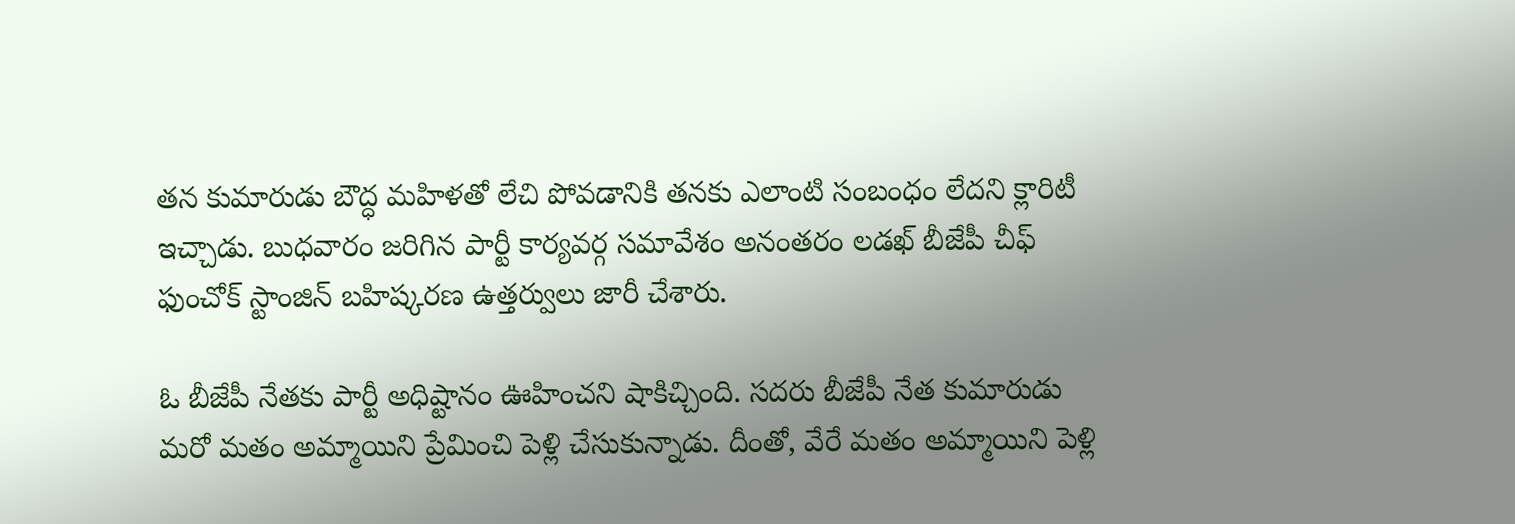తన కుమారుడు బౌద్ధ మహిళతో లేచి పోవడానికి తనకు ఎలాంటి సంబంధం లేదని క్లారిటీ ఇచ్చాడు. బుధవారం జరిగిన పార్టీ కార్యవర్గ సమావేశం అనంతరం లడఖ్ బీజేపీ చీఫ్ ఫుంచోక్ స్టాంజిన్ బహిష్కరణ ఉత్తర్వులు జారీ చేశారు.

ఓ బీజేపీ నేతకు పార్టీ అధిష్టానం ఊహించని షాకిచ్చింది. సదరు బీజేపీ నేత కుమారుడు మరో మతం అమ్మాయిని ప్రేమించి పెళ్లి చేసుకున్నాడు. దీంతో, వేరే మతం అమ్మాయిని పెళ్లి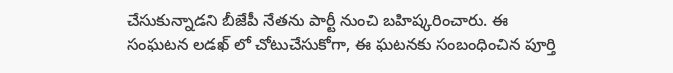చేసుకున్నాడని బీజేపీ నేతను పార్టీ నుంచి బహిష్కరించారు. ఈ సంఘటన లడఖ్ లో చోటుచేసుకోగా, ఈ ఘటనకు సంబంధించిన పూర్తి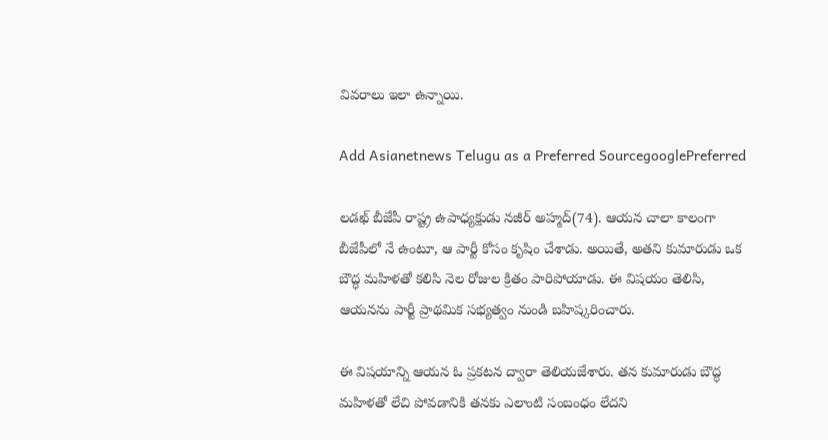వివరాలు ఇలా ఉన్నాయి.

Add Asianetnews Telugu as a Preferred SourcegooglePreferred

లడఖ్ బీజేపీ రాష్ట్ర ఉపాధ్యక్షుడు నజీర్ అహ్మద్(74). ఆయన చాలా కాలంగా బీజేపీలో నే ఉంటూ, ఆ పార్టీ కోసం కృషిం చేశాడు. అయితే, అతని కుమారుడు ఒక బౌద్ధ మహిళతో కలిసి నెల రోజుల క్రితం పారిపోయాడు. ఈ విషయం తెలిసి, ఆయనను పార్టీ ప్రాథమిక సభ్యత్వం నుండి బహిష్కరించారు.

ఈ విషయాన్ని ఆయన ఓ ప్రకటన ద్వారా తెలియజేశారు. తన కుమారుడు బౌద్ధ మహిళతో లేచి పోవడానికి తనకు ఎలాంటి సంబంధం లేదని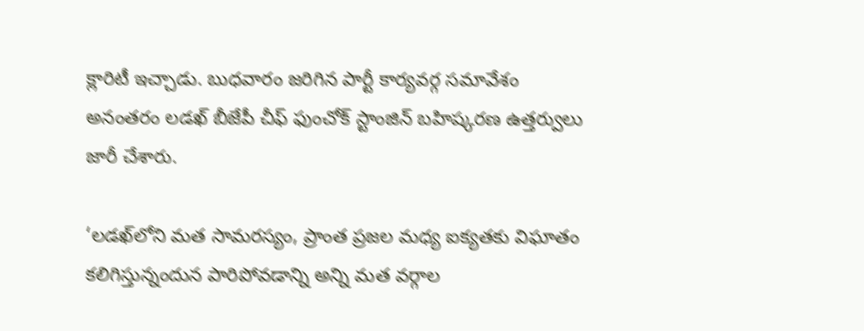క్లారిటీ ఇచ్చాడు. బుధవారం జరిగిన పార్టీ కార్యవర్గ సమావేశం అనంతరం లడఖ్ బీజేపీ చీఫ్ ఫుంచోక్ స్టాంజిన్ బహిష్కరణ ఉత్తర్వులు జారీ చేశారు.

‘లడఖ్‌లోని మత సామరస్యం, ప్రాంత ప్రజల మధ్య ఐక్యతకు విఘాతం కలిగిస్తున్నందున పారిపోవడాన్ని అన్ని మత వర్గాల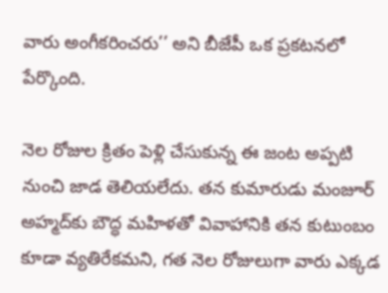వారు అంగీకరించరు’’ అని బీజేపీ ఒక ప్రకటనలో పేర్కొంది.

నెల రోజుల క్రితం పెళ్లి చేసుకున్న ఈ జంట అప్పటి నుంచి జాడ తెలియలేదు. తన కుమారుడు మంజూర్ అహ్మద్‌కు బౌద్ధ మహిళతో వివాహానికి తన కుటుంబం కూడా వ్యతిరేకమని, గత నెల రోజులుగా వారు ఎక్కడ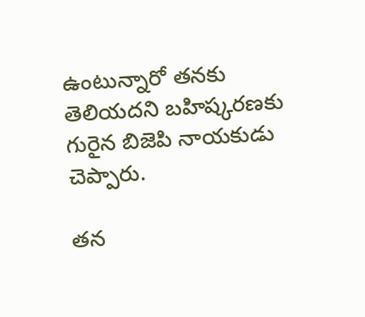ఉంటున్నారో తనకు తెలియదని బహిష్కరణకు గురైన బిజెపి నాయకుడు చెప్పారు.

తన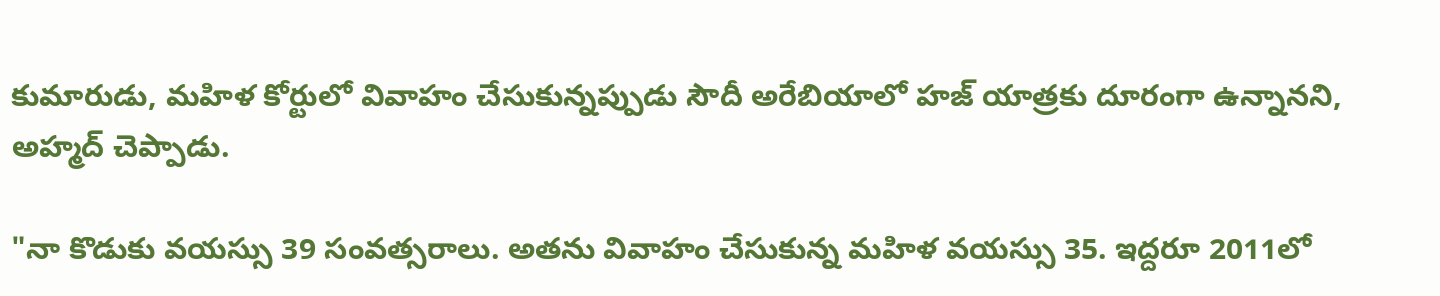కుమారుడు, మహిళ కోర్టులో వివాహం చేసుకున్నప్పుడు సౌదీ అరేబియాలో హజ్ యాత్రకు దూరంగా ఉన్నానని, అహ్మద్ చెప్పాడు.

"నా కొడుకు వయస్సు 39 సంవత్సరాలు. అతను వివాహం చేసుకున్న మహిళ వయస్సు 35. ఇద్దరూ 2011లో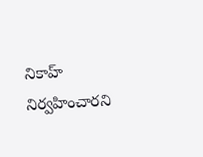నికాహ్ నిర్వహించారని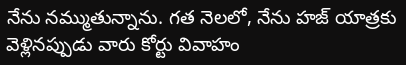నేను నమ్ముతున్నాను. గత నెలలో, నేను హజ్ యాత్రకు వెళ్లినప్పుడు వారు కోర్టు వివాహం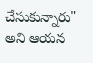చేసుకున్నారు" అని ఆయన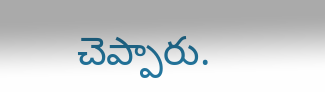చెప్పారు.